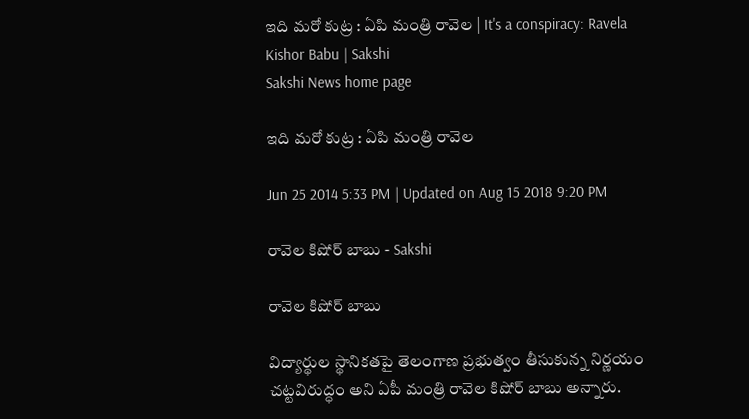ఇది మరో కుట్ర : ఏపి మంత్రి రావెల | It's a conspiracy: Ravela Kishor Babu | Sakshi
Sakshi News home page

ఇది మరో కుట్ర : ఏపి మంత్రి రావెల

Jun 25 2014 5:33 PM | Updated on Aug 15 2018 9:20 PM

రావెల కిషోర్ బాబు - Sakshi

రావెల కిషోర్ బాబు

విద్యార్థుల స్థానికతపై తెలంగాణ ప్రభుత్వం తీసుకున్న నిర్ణయం చట్టవిరుద్ధం అని ఏపీ మంత్రి రావెల కిషోర్ బాబు అన్నారు.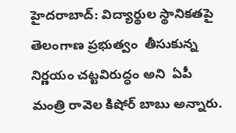హైదరాబాద్: విద్యార్థుల స్థానికతపై   తెలంగాణ ప్రభుత్వం  తీసుకున్న నిర్ణయం చట్టవిరుద్ధం అని  ఏపీ మంత్రి రావెల కిషోర్ బాబు అన్నారు.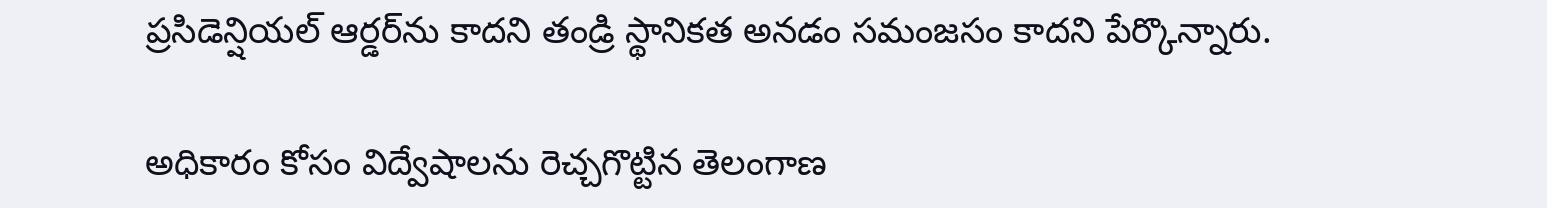ప్రసిడెన్షియల్ ఆర్డర్‌ను కాదని తండ్రి స్థానికత అనడం సమంజసం కాదని పేర్కొన్నారు.

అధికారం కోసం విద్వేషాలను రెచ్చగొట్టిన తెలంగాణ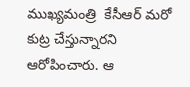ముఖ్యమంత్రి  కేసీఆర్ మరో కుట్ర చేస్తున్నారని ఆరోపించారు. ఆ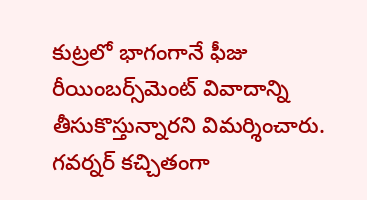కుట్రలో భాగంగానే ఫీజు రీయింబర్స్‌మెంట్ వివాదాన్ని తీసుకొస్తున్నారని విమర్శించారు. గవర్నర్ కచ్చితంగా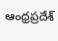ఆంధ్రప్రదేశ్‌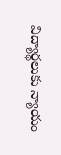విద్యార్థలుకు న్యాయం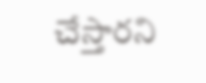చేస్తారని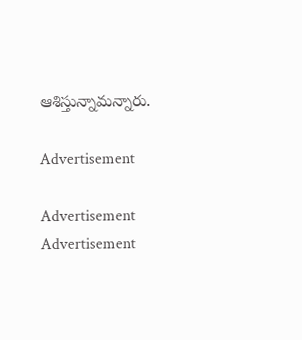ఆశిస్తున్నామన్నారు.

Advertisement

Advertisement
Advertisement